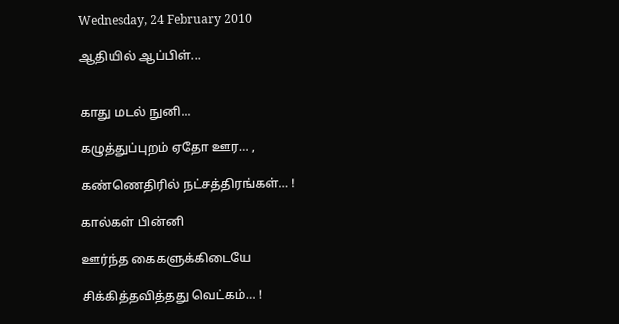Wednesday, 24 February 2010

ஆதியில் ஆப்பிள்...


காது மடல் நுனி...

கழுத்துப்புறம் ஏதோ ஊர… ,

கண்ணெதிரில் நட்சத்திரங்கள்… !

கால்கள் பின்னி

ஊர்ந்த கைகளுக்கிடையே

சிக்கித்தவித்தது வெட்கம்… !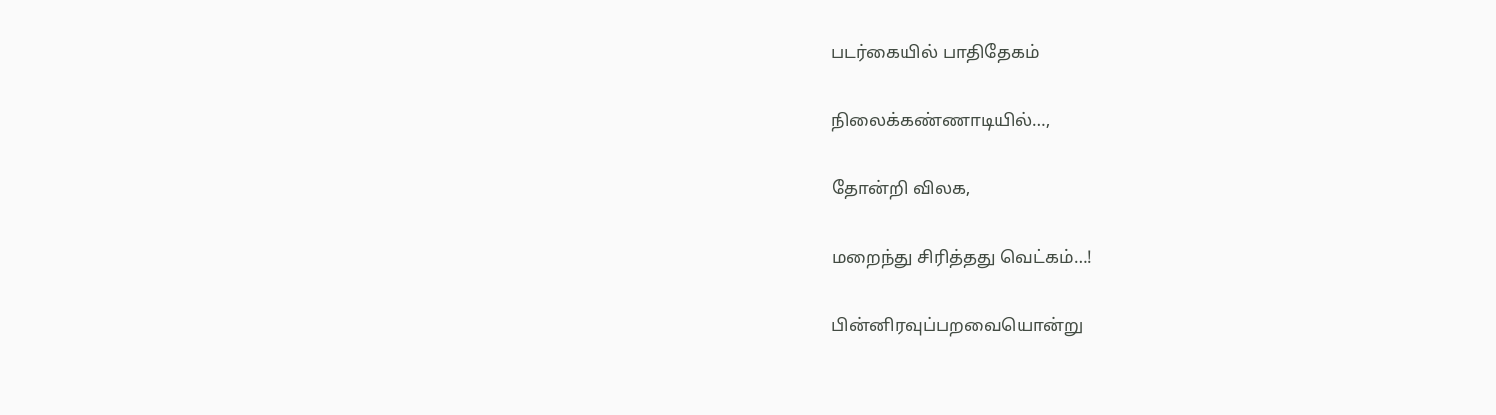படர்கையில் பாதிதேகம்

நிலைக்கண்ணாடியில்…,

தோன்றி விலக,

மறைந்து சிரித்தது வெட்கம்…!

பின்னிரவுப்பறவையொன்று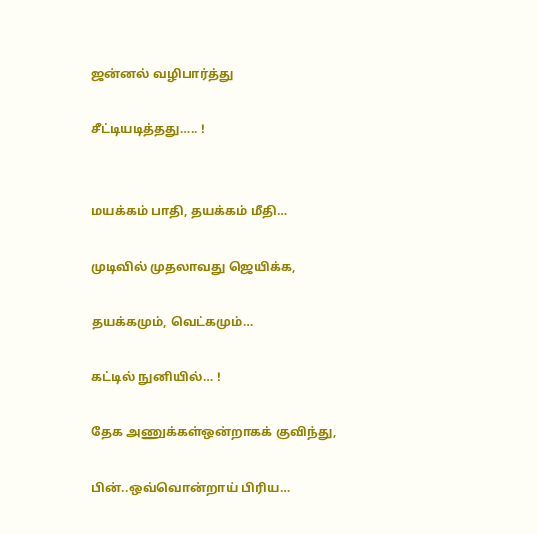ஜன்னல் வழிபார்த்து

சீட்டியடித்தது….. !


மயக்கம் பாதி, தயக்கம் மீதி…

முடிவில் முதலாவது ஜெயிக்க,

தயக்கமும், வெட்கமும்…

கட்டில் நுனியில்… !

தேக அணுக்கள்ஒன்றாகக் குவிந்து,

பின்..ஒவ்வொன்றாய் பிரிய…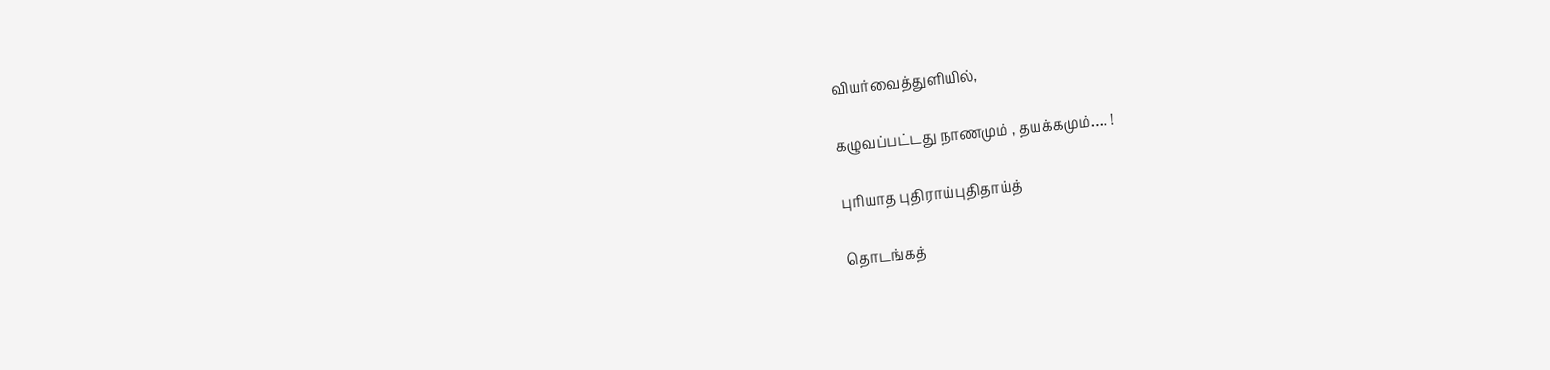வியர்வைத்துளியில்,

கழுவப்பட்டது நாணமும் , தயக்கமும்…. !

புரியாத புதிராய்புதிதாய்த்

தொடங்கத்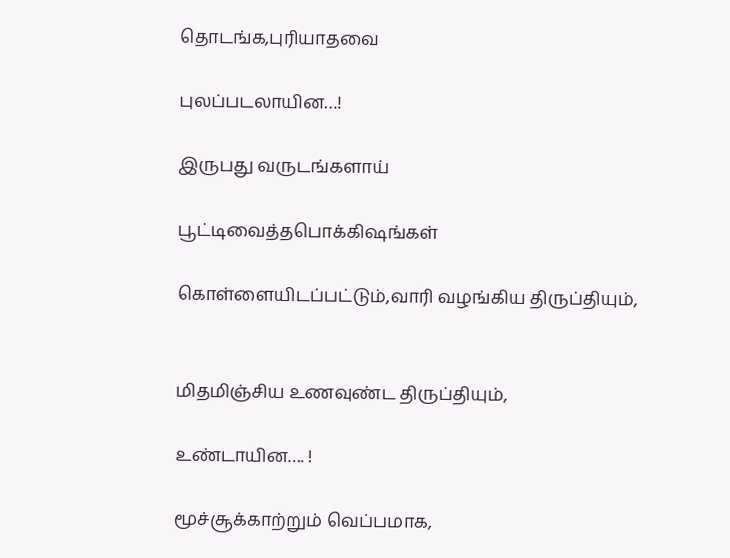தொடங்க,புரியாதவை

புலப்படலாயின…!

இருபது வருடங்களாய்

பூட்டிவைத்தபொக்கிஷங்கள்

கொள்ளையிடப்பட்டும்,வாரி வழங்கிய திருப்தியும்,


மிதமிஞ்சிய உணவுண்ட திருப்தியும்,

உண்டாயின…. !

மூச்சூக்காற்றும் வெப்பமாக,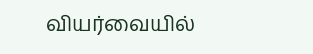வியர்வையில்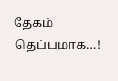தேகம் தெப்பமாக…!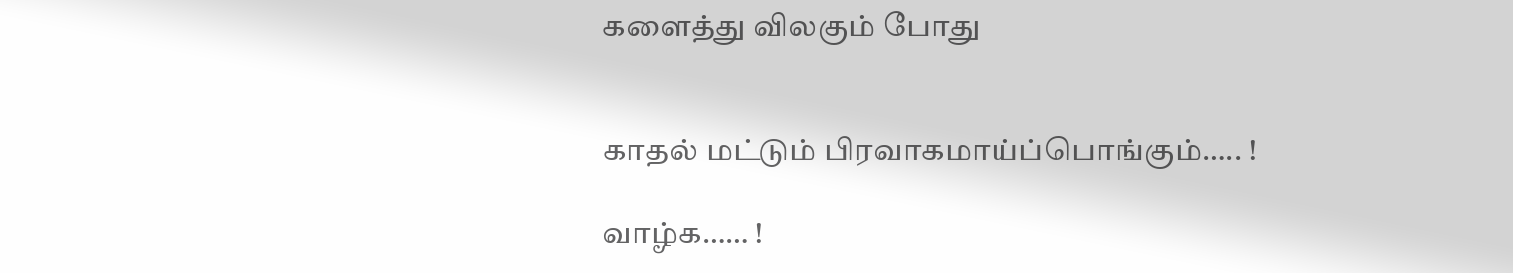களைத்து விலகும் போது


காதல் மட்டும் பிரவாகமாய்ப்பொங்கும்….. !

வாழ்க…… !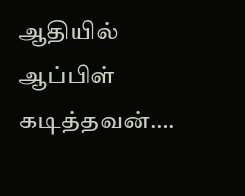ஆதியில் ஆப்பிள் கடித்தவன்….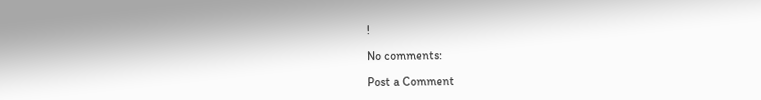!

No comments:

Post a Comment